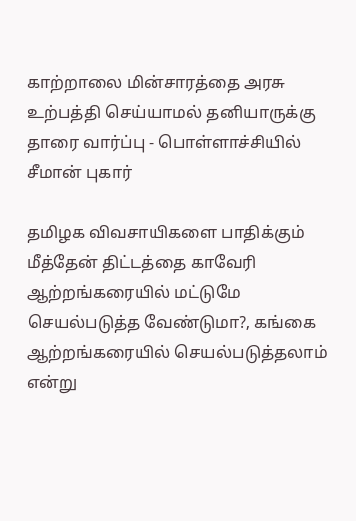காற்றாலை மின்சாரத்தை அரசு உற்பத்தி செய்யாமல் தனியாருக்கு தாரை வார்ப்பு - பொள்ளாச்சியில் சீமான் புகார்

தமிழக விவசாயிகளை பாதிக்கும் மீத்தேன் திட்டத்தை காவேரி ஆற்றங்கரையில் மட்டுமே செயல்படுத்த வேண்டுமா?, கங்கை ஆற்றங்கரையில் செயல்படுத்தலாம் என்று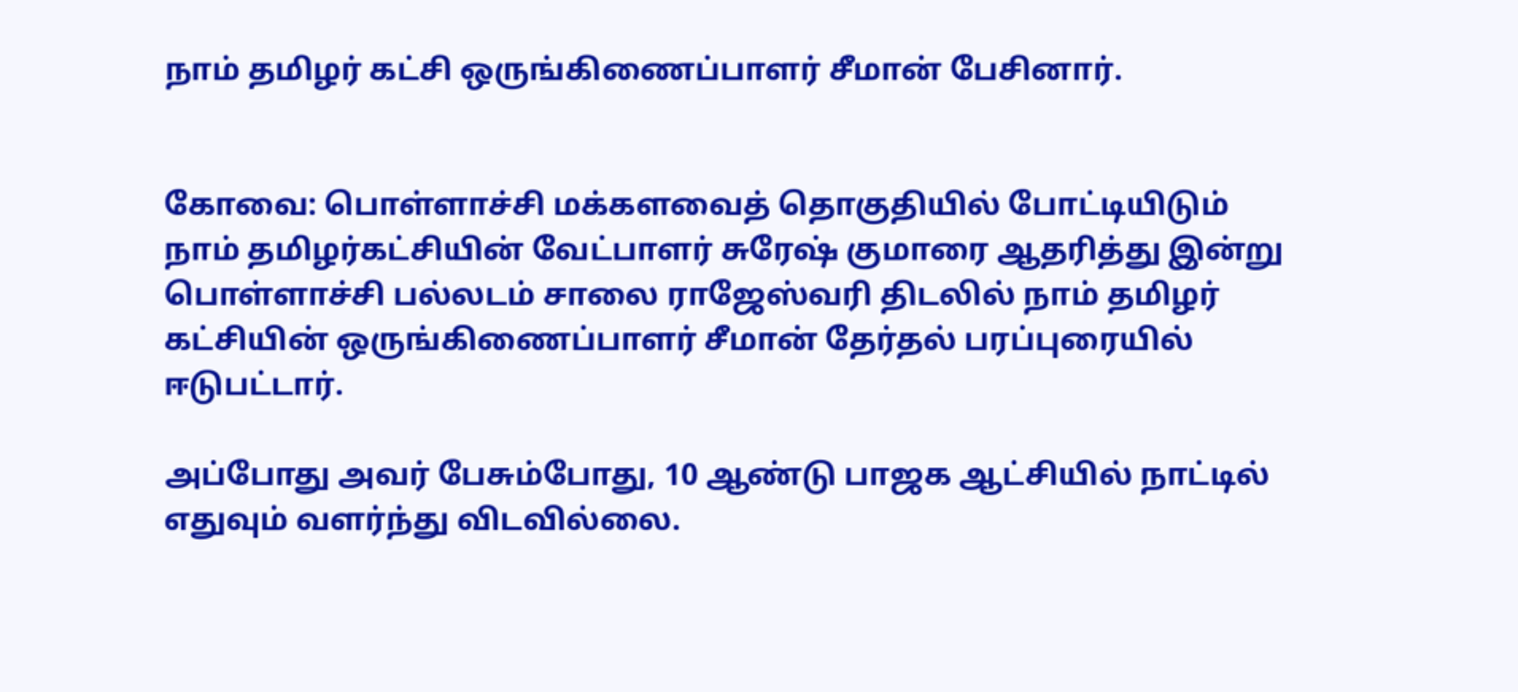நாம் தமிழர் கட்சி ஒருங்கிணைப்பாளர் சீமான் பேசினார்.


கோவை: பொள்ளாச்சி மக்களவைத் தொகுதியில் போட்டியிடும் நாம் தமிழர்கட்சியின் வேட்பாளர் சுரேஷ் குமாரை ஆதரித்து இன்று பொள்ளாச்சி பல்லடம் சாலை ராஜேஸ்வரி திடலில் நாம் தமிழர் கட்சியின் ஒருங்கிணைப்பாளர் சீமான் தேர்தல் பரப்புரையில் ஈடுபட்டார்.

அப்போது அவர் பேசும்போது, 10 ஆண்டு பாஜக ஆட்சியில் நாட்டில் எதுவும் வளர்ந்து விடவில்லை.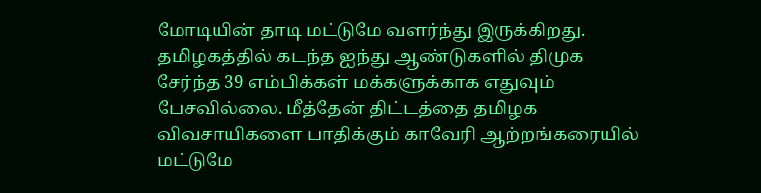மோடியின் தாடி மட்டுமே வளர்ந்து இருக்கிறது. தமிழகத்தில் கடந்த ஐந்து ஆண்டுகளில் திமுக சேர்ந்த 39 எம்பிக்கள் மக்களுக்காக எதுவும் பேசவில்லை. மீத்தேன் திட்டத்தை தமிழக விவசாயிகளை பாதிக்கும் காவேரி ஆற்றங்கரையில் மட்டுமே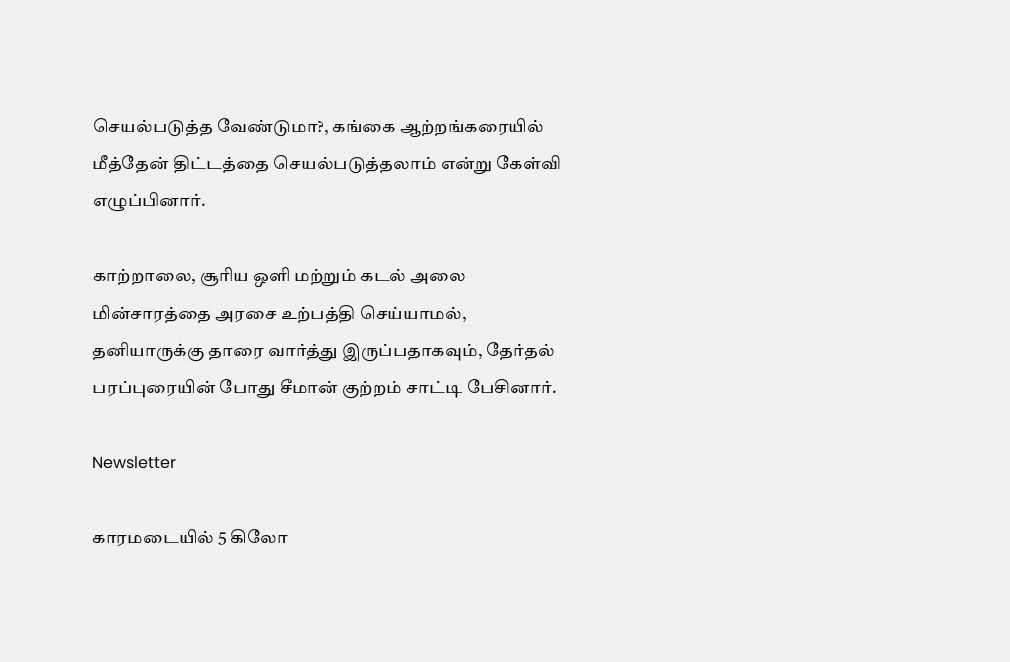செயல்படுத்த வேண்டுமா?, கங்கை ஆற்றங்கரையில் மீத்தேன் திட்டத்தை செயல்படுத்தலாம் என்று கேள்வி எழுப்பினார்.

காற்றாலை, சூரிய ஒளி மற்றும் கடல் அலை மின்சாரத்தை அரசை உற்பத்தி செய்யாமல், தனியாருக்கு தாரை வார்த்து இருப்பதாகவும், தேர்தல் பரப்புரையின் போது சீமான் குற்றம் சாட்டி பேசினார்.

Newsletter

காரமடையில் 5 கிலோ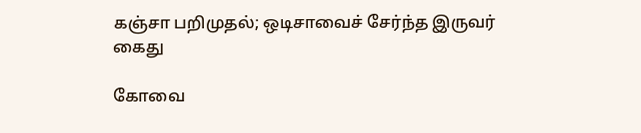கஞ்சா பறிமுதல்; ஒடிசாவைச் சேர்ந்த இருவர் கைது

கோவை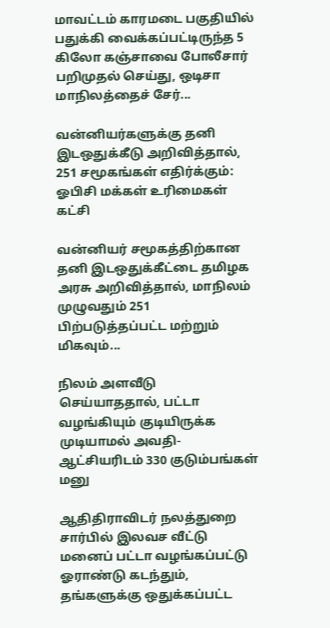மாவட்டம் காரமடை பகுதியில் பதுக்கி வைக்கப்பட்டிருந்த 5 கிலோ கஞ்சாவை போலீசார் பறிமுதல் செய்து, ஒடிசா மாநிலத்தைச் சேர்...

வன்னியர்களுக்கு தனி இடஒதுக்கீடு அறிவித்தால், 251 சமூகங்கள் எதிர்க்கும்: ஓபிசி மக்கள் உரிமைகள் கட்சி

வன்னியர் சமூகத்திற்கான தனி இடஒதுக்கீட்டை தமிழக அரசு அறிவித்தால், மாநிலம் முழுவதும் 251 பிற்படுத்தப்பட்ட மற்றும் மிகவும்...

நிலம் அளவீடு செய்யாததால், பட்டா வழங்கியும் குடியிருக்க முடியாமல் அவதி- ஆட்சியரிடம் 330 குடும்பங்கள் மனு

ஆதிதிராவிடர் நலத்துறை சார்பில் இலவச வீட்டு மனைப் பட்டா வழங்கப்பட்டு ஓராண்டு கடந்தும், தங்களுக்கு ஒதுக்கப்பட்ட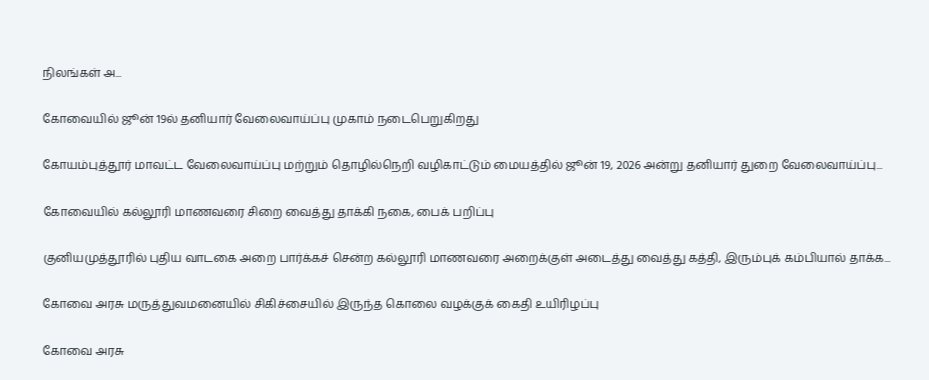நிலங்கள் அ...

கோவையில் ஜூன் 19ல் தனியார் வேலைவாய்ப்பு முகாம் நடைபெறுகிறது

கோயம்புத்தூர் மாவட்ட வேலைவாய்ப்பு மற்றும் தொழில்நெறி வழிகாட்டும் மையத்தில் ஜூன் 19, 2026 அன்று தனியார் துறை வேலைவாய்ப்பு...

கோவையில் கல்லூரி மாணவரை சிறை வைத்து தாக்கி நகை, பைக் பறிப்பு

குனியமுத்தூரில் புதிய வாடகை அறை பார்க்கச் சென்ற கல்லூரி மாணவரை அறைக்குள் அடைத்து வைத்து கத்தி, இரும்புக் கம்பியால் தாக்க...

கோவை அரசு மருத்துவமனையில் சிகிச்சையில் இருந்த கொலை வழக்குக் கைதி உயிரிழப்பு

கோவை அரசு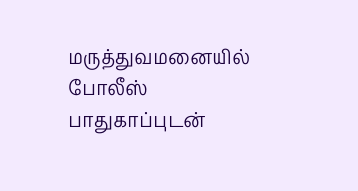மருத்துவமனையில் போலீஸ் பாதுகாப்புடன்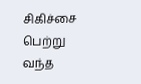சிகிச்சை பெற்று வந்த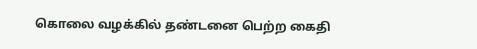கொலை வழக்கில் தண்டனை பெற்ற கைதி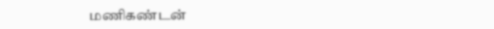மணிகண்டன்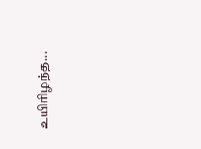உயிரிழந்த...